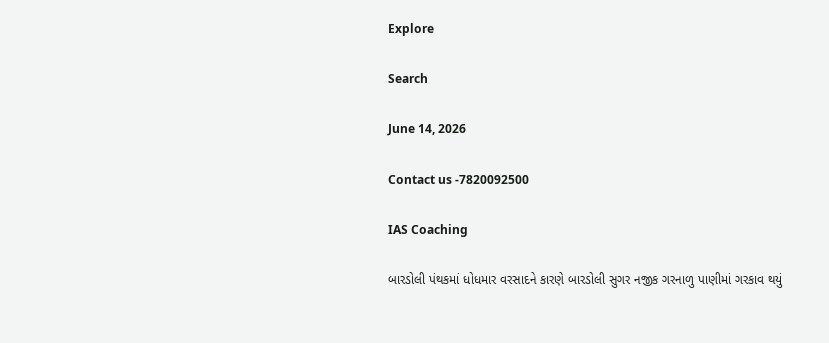Explore

Search

June 14, 2026

Contact us -7820092500

IAS Coaching

બારડોલી પંથકમાં ધોધમાર વરસાદને કારણે બારડોલી સુગર નજીક ગરનાળુ પાણીમાં ગરકાવ થયું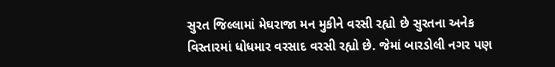સુરત જિલ્લામાં મેઘરાજા મન મુકીને વરસી રહ્યો છે સુરતના અનેક વિસ્તારમાં ધોધમાર વરસાદ વરસી રહ્યો છે. જેમાં બારડોલી નગર પણ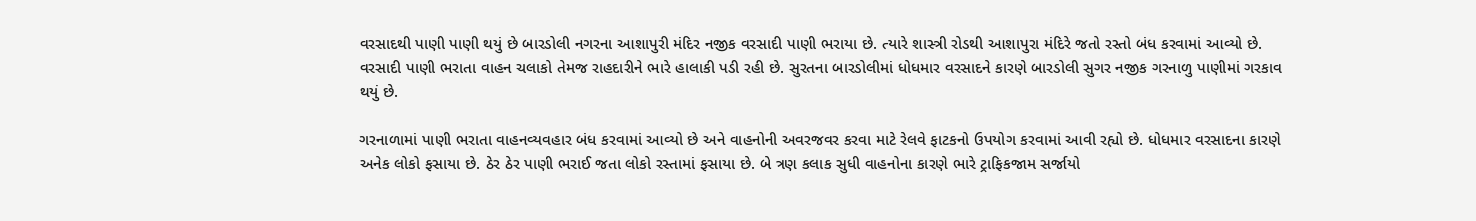વરસાદથી પાણી પાણી થયું છે બારડોલી નગરના આશાપુરી મંદિર નજીક વરસાદી પાણી ભરાયા છે. ત્યારે શાસ્ત્રી રોડથી આશાપુરા મંદિરે જતો રસ્તો બંધ કરવામાં આવ્યો છે. વરસાદી પાણી ભરાતા વાહન ચલાકો તેમજ રાહદારીને ભારે હાલાકી પડી રહી છે. સુરતના બારડોલીમાં ધોધમાર વરસાદને કારણે બારડોલી સુગર નજીક ગરનાળુ પાણીમાં ગરકાવ થયું છે.

ગરનાળામાં પાણી ભરાતા વાહનવ્યવહાર બંધ કરવામાં આવ્યો છે અને વાહનોની અવરજવર કરવા માટે રેલવે ફાટકનો ઉપયોગ કરવામાં આવી રહ્યો છે. ધોધમાર વરસાદના કારણે અનેક લોકો ફસાયા છે. ઠેર ઠેર પાણી ભરાઈ જતા લોકો રસ્તામાં ફસાયા છે. બે ત્રણ કલાક સુધી વાહનોના કારણે ભારે ટ્રાફિકજામ સર્જાયો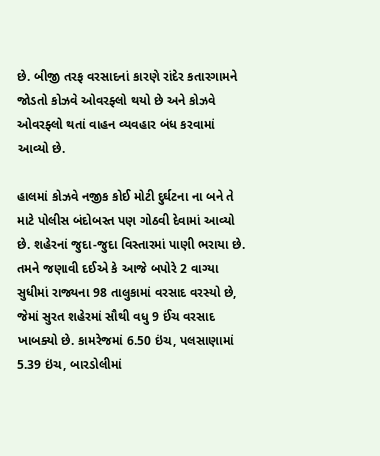છે. બીજી તરફ વરસાદનાં કારણે રાંદેર કતારગામને જોડતો કોઝવે ઓવરફ્લો થયો છે અને કોઝવે ઓવરફ્લો થતાં વાહન વ્યવહાર બંધ કરવામાં આવ્યો છે.

હાલમાં કોઝવે નજીક કોઈ મોટી દુર્ઘટના ના બને તે માટે પોલીસ બંદોબસ્ત પણ ગોઠવી દેવામાં આવ્યો છે. શહેરનાં જુદા-જુદા વિસ્તારમાં પાણી ભરાયા છે. તમને જણાવી દઈએ કે આજે બપોરે 2 વાગ્યા સુધીમાં રાજ્યના 98 તાલુકામાં વરસાદ વરસ્યો છે, જેમાં સુરત શહેરમાં સૌથી વધુ 9 ઈંચ વરસાદ ખાબક્યો છે. કામરેજમાં 6.50 ઇંચ, પલસાણામાં 5.39 ઇંચ, બારડોલીમાં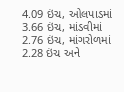4.09 ઇંચ, ઓલપાડમાં 3.66 ઇંચ, માંડવીમાં 2.76 ઇંચ, માંગરોળમાં 2.28 ઇંચ અને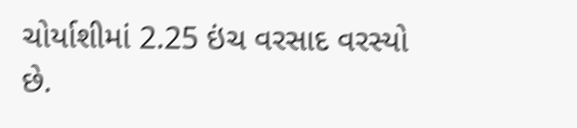ચોર્યાશીમાં 2.25 ઇંચ વરસાદ વરસ્યો છે.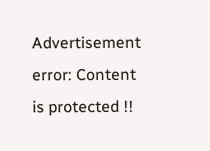Advertisement
error: Content is protected !!